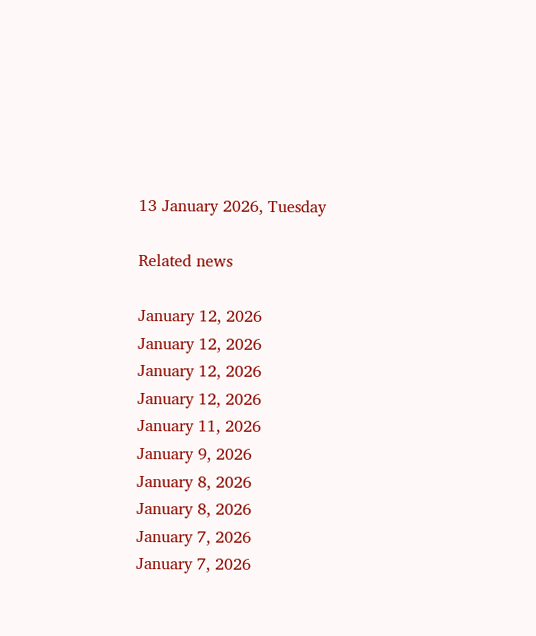13 January 2026, Tuesday

Related news

January 12, 2026
January 12, 2026
January 12, 2026
January 12, 2026
January 11, 2026
January 9, 2026
January 8, 2026
January 8, 2026
January 7, 2026
January 7, 2026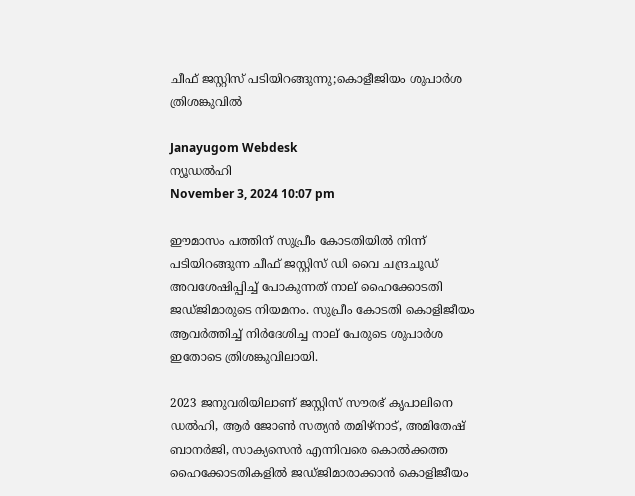ചീഫ് ജസ്റ്റിസ് പടിയിറങ്ങുന്നു;കൊളീജിയം ശുപാര്‍ശ ത്രിശങ്കുവില്‍

Janayugom Webdesk
ന്യൂഡല്‍ഹി
November 3, 2024 10:07 pm

ഈമാസം പത്തിന് സുപ്രീം കോടതിയില്‍ നിന്ന് പടിയിറങ്ങുന്ന ചീഫ് ജസ്റ്റിസ് ഡി വൈ ചന്ദ്രചൂഡ് അവശേഷിപ്പിച്ച് പോകുന്നത് നാല് ഹൈക്കോടതി ജഡ്ജിമാരുടെ നിയമനം. സുപ്രീം കോടതി കൊളിജീയം ആവര്‍ത്തിച്ച് നിര്‍ദേശിച്ച നാല് പേരുടെ ശുപാര്‍ശ ഇതോടെ ത്രിശങ്കുവിലായി.

2023 ജനുവരിയിലാണ് ജസ്റ്റിസ് സൗരഭ് കൃപാലിനെ ഡല്‍ഹി, ആര്‍ ജോണ്‍ സത്യന്‍ തമിഴ‌്നാട്, അമിതേഷ് ബാനര്‍ജി, സാക്യസെന്‍ എന്നിവരെ കൊല്‍ക്കത്ത ഹൈക്കോടതികളില്‍ ജഡ്ജിമാരാക്കാന്‍ കൊളിജീയം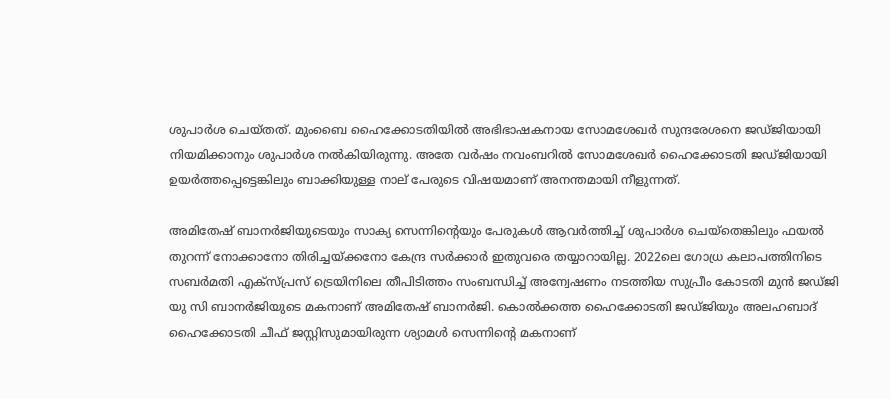ശുപാര്‍ശ ചെയ്തത്. മുംബൈ ഹൈക്കോടതിയില്‍ അഭിഭാഷകനായ സോമശേഖര്‍ സുന്ദരേശനെ ജഡ്ജിയായി നിയമിക്കാനും ശുപാര്‍ശ നല്‍കിയിരുന്നു. അതേ വര്‍ഷം നവംബറില്‍ സോമശേഖര്‍ ഹൈക്കോടതി ജഡ്ജിയായി ഉയര്‍ത്തപ്പെട്ടെങ്കിലും ബാക്കിയുള്ള നാല് പേരുടെ വിഷയമാണ് അനന്തമായി നീളുന്നത്.

അമിതേഷ് ബാനര്‍ജിയുടെയും സാക്യ സെന്നിന്റെയും പേരുകള്‍ ആവര്‍ത്തിച്ച് ശുപാര്‍ശ ചെയ്തെങ്കിലും ഫയല്‍ തുറന്ന് നോക്കാനോ തിരിച്ചയ്ക്കനോ കേന്ദ്ര സര്‍ക്കാര്‍ ഇതുവരെ തയ്യാറായില്ല. 2022ലെ ഗോധ്ര കലാപത്തിനിടെ സബര്‍മതി എക്സ്പ്രസ് ട്രെയിനിലെ തീപിടിത്തം സംബന്ധിച്ച് അന്വേഷണം നടത്തിയ സുപ്രീം കോടതി മുന്‍ ജഡ്ജി യു സി ബാനര്‍ജിയുടെ മകനാണ് അമിതേഷ് ബാനര്‍ജി. കൊല്‍ക്കത്ത ഹൈക്കോടതി ജഡ്ജിയും അലഹബാദ് ഹൈക്കോടതി ചീഫ് ജസ്റ്റിസുമായിരുന്ന ശ്യാമള്‍ സെന്നിന്റെ മകനാണ്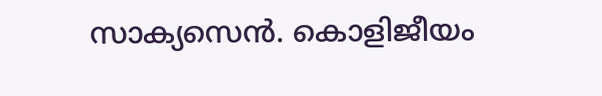സാക്യസെന്‍. കൊളിജീയം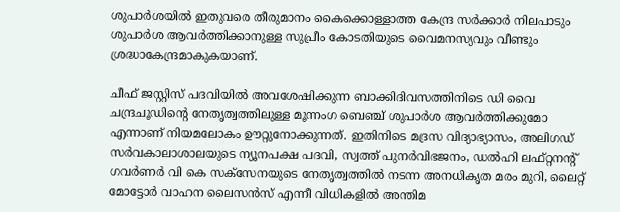ശുപാര്‍ശയില്‍ ഇതുവരെ തീരുമാനം കൈക്കൊള്ളാത്ത കേന്ദ്ര സര്‍ക്കാര്‍ നിലപാടും ശുപാര്‍ശ ആവര്‍ത്തിക്കാനുള്ള സുപ്രീം കോടതിയുടെ വൈമനസ്യവും വീണ്ടും ശ്രദ്ധാകേന്ദ്രമാകുകയാണ്.

ചീഫ് ജസ്റ്റിസ് പദവിയില്‍ അവശേഷിക്കുന്ന ബാക്കിദിവസത്തിനിടെ ഡി വൈ ചന്ദ്രചൂഡിന്റെ നേതൃത്വത്തിലുള്ള മൂന്നംഗ ബെഞ്ച് ശുപാര്‍ശ ആവര്‍ത്തിക്കുമോ എന്നാണ് നിയമലോകം ഊറ്റുനോക്കുന്നത്. ഇതിനിടെ മദ്രസ വിദ്യാഭ്യാസം, അലിഗഡ് സര്‍വകാലാശാലയുടെ ന്യൂനപക്ഷ പദവി, സ്വത്ത് പുനര്‍വിഭജനം, ഡല്‍ഹി ലഫ്റ്റനന്റ് ഗവര്‍ണര്‍ വി കെ സക്സേനയുടെ നേതൃത്വത്തില്‍ നടന്ന അനധികൃത മരം മുറി, ലൈറ്റ് മോട്ടോര്‍ വാഹന ലൈസന്‍സ് എന്നീ വിധികളില്‍ അന്തിമ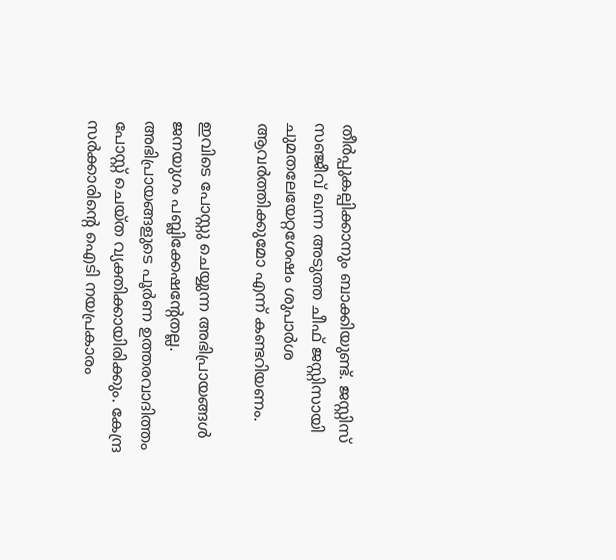തീര്‍പ്പുകല്പിക്കാനും ബാക്കിയുണ്ട്. ജസ്റ്റിസ് സഞ്ജീവ് ഖന്ന അടുത്ത ചീഫ് ജസ്റ്റിസായി ചുമതലേയേറ്റശേഷം ശുപാര്‍ശ ആവര്‍ത്തിക്കുമോ എന്ന് കണ്ടറിയണം.

ഇവിടെ പോസ്റ്റു ചെയ്യുന്ന അഭിപ്രായങ്ങള്‍ ജനയുഗം പബ്ലിക്കേഷന്റേതല്ല. അഭിപ്രായങ്ങളുടെ പൂര്‍ണ ഉത്തരവാദിത്തം പോസ്റ്റ് ചെയ്ത വ്യക്തിക്കായിരിക്കും. കേന്ദ്ര സര്‍ക്കാരിന്റെ ഐടി നയപ്രകാരം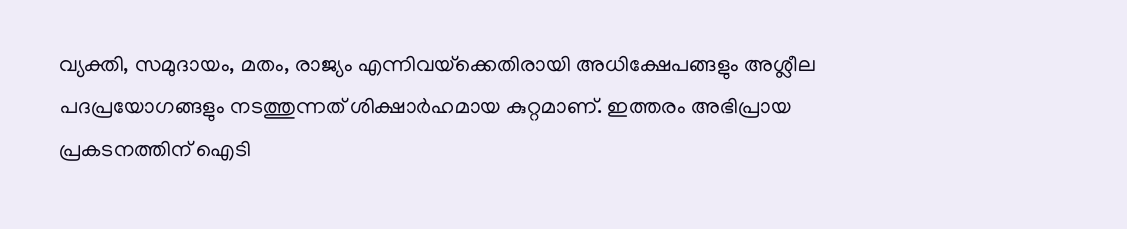വ്യക്തി, സമുദായം, മതം, രാജ്യം എന്നിവയ്‌ക്കെതിരായി അധിക്ഷേപങ്ങളും അശ്ലീല പദപ്രയോഗങ്ങളും നടത്തുന്നത് ശിക്ഷാര്‍ഹമായ കുറ്റമാണ്. ഇത്തരം അഭിപ്രായ പ്രകടനത്തിന് ഐടി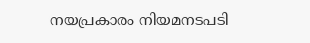നയപ്രകാരം നിയമനടപടി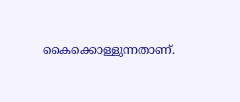കൈക്കൊള്ളുന്നതാണ്.